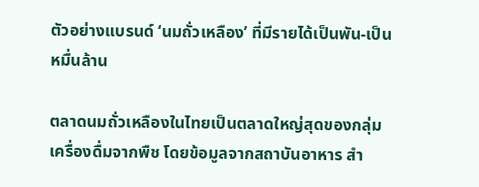ตัวอย่างแบรนด์ ‘นมถั่วเหลือง’ ที่มีรายได้เป็นพัน-เป็นหมื่นล้าน

ตลาดนมถั่วเหลืองในไทยเป็นตลาดใหญ่สุดของกลุ่มเครื่องดื่มจากพืช โดยข้อมูลจากสถาบันอาหาร สำ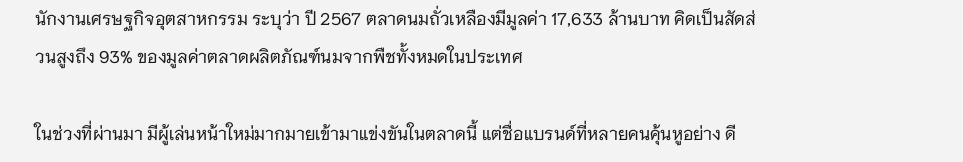นักงานเศรษฐกิจอุตสาหกรรม ระบุว่า ปี 2567 ตลาดนมถั่วเหลืองมีมูลค่า 17,633 ล้านบาท คิดเป็นสัดส่วนสูงถึง 93% ของมูลค่าตลาดผลิตภัณฑ์นมจากพืชทั้งหมดในประเทศ

ในช่วงที่ผ่านมา มีผู้เล่นหน้าใหม่มากมายเข้ามาแข่งขันในตลาดนี้ แต่ชื่อแบรนด์ที่หลายคนคุ้นหูอย่าง ดี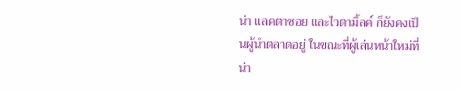น่า แลคตาซอย และไวตามิ้ลค์ ก็ยังคงเป็นผู้นำตลาดอยู่ ในขณะที่ผู้เล่นหน้าใหม่ที่น่า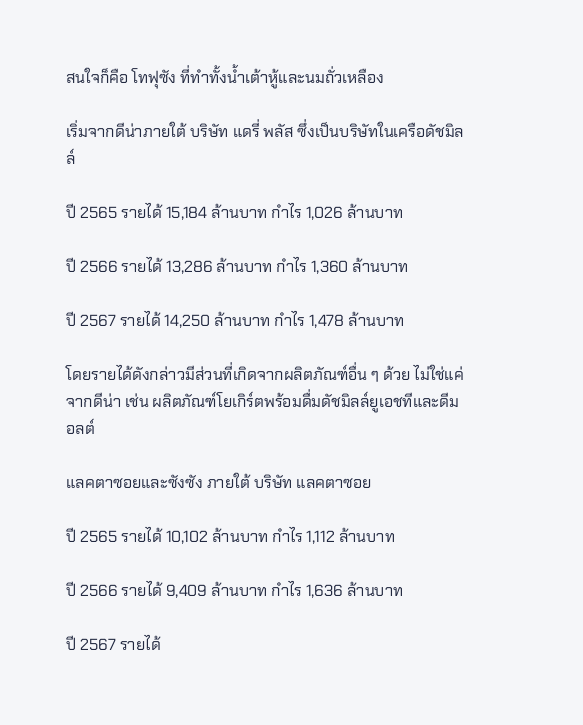สนใจก็คือ โทฟุซัง ที่ทำทั้งน้ำเต้าหู้และนมถั่วเหลือง

เริ่มจากดีน่าภายใต้ บริษัท แดรี่ พลัส ซึ่งเป็นบริษัทในเครือดัชมิลล์

ปี 2565 รายได้ 15,184 ล้านบาท กำไร 1,026 ล้านบาท

ปี 2566 รายได้ 13,286 ล้านบาท กำไร 1,360 ล้านบาท

ปี 2567 รายได้ 14,250 ล้านบาท กำไร 1,478 ล้านบาท

โดยรายได้ดังกล่าวมีส่วนที่เกิดจากผลิตภัณฑ์อื่น ๆ ด้วย ไม่ใช่แค่จากดีน่า เช่น ผลิตภัณฑ์โยเกิร์ตพร้อมดื่มดัชมิลล์ยูเอชทีและดีมอลต์

แลคตาซอยและซังซัง ภายใต้ บริษัท แลคตาซอย

ปี 2565 รายได้ 10,102 ล้านบาท กำไร 1,112 ล้านบาท

ปี 2566 รายได้ 9,409 ล้านบาท กำไร 1,636 ล้านบาท

ปี 2567 รายได้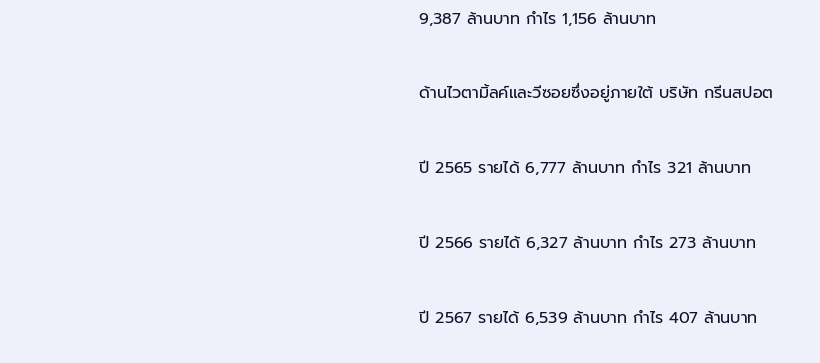9,387 ล้านบาท กำไร 1,156 ล้านบาท

ด้านไวตามิ้ลค์และวีซอยซึ่งอยู่ภายใต้ บริษัท กรีนสปอต

ปี 2565 รายได้ 6,777 ล้านบาท กำไร 321 ล้านบาท

ปี 2566 รายได้ 6,327 ล้านบาท กำไร 273 ล้านบาท

ปี 2567 รายได้ 6,539 ล้านบาท กำไร 407 ล้านบาท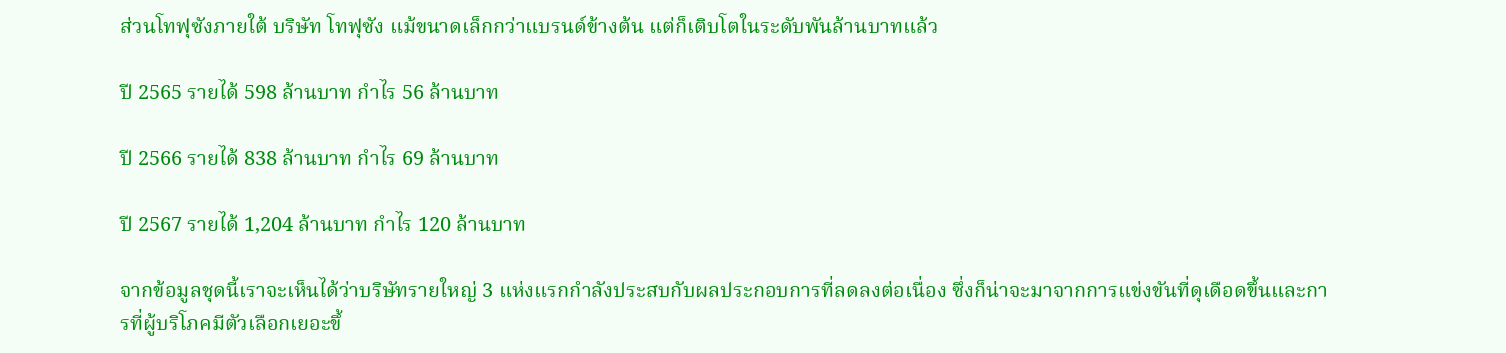ส่วนโทฟุซังภายใต้ บริษัท โทฟุซัง แม้ขนาดเล็กกว่าแบรนด์ข้างต้น แต่ก็เติบโตในระดับพันล้านบาทแล้ว

ปี 2565 รายได้ 598 ล้านบาท กำไร 56 ล้านบาท

ปี 2566 รายได้ 838 ล้านบาท กำไร 69 ล้านบาท

ปี 2567 รายได้ 1,204 ล้านบาท กำไร 120 ล้านบาท

จากข้อมูลชุดนี้เราจะเห็นได้ว่าบริษัทรายใหญ่ 3 แห่งแรกกำลังประสบกับผลประกอบการที่ลดลงต่อเนื่อง ซึ่งก็น่าจะมาจากการแข่งขันที่ดุเดือดขึ้นและการที่ผู้บริโภคมีตัวเลือกเยอะขึ้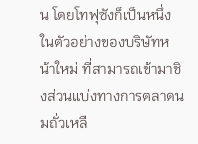น โดยโทฟุซังก็เป็นหนึ่งในตัวอย่างของบริษัทหน้าใหม่ ที่สามารถเข้ามาชิงส่วนแบ่งทางการตลาดนมถั่วเหลื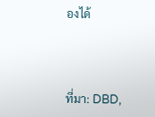องได้



ที่มา: DBD,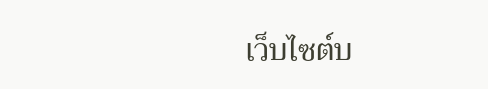เว็บไซต์บ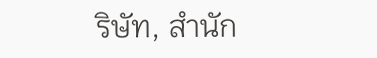ริษัท, สำนัก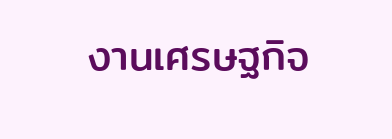งานเศรษฐกิจ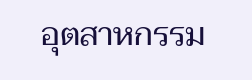อุตสาหกรรม